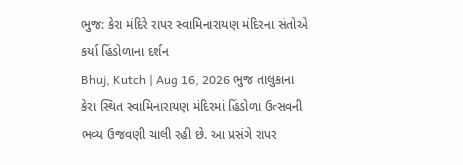ભુજ: કેરા મંદિરે રાપર સ્વામિનારાયણ મંદિરના સંતોએ કર્યા હિંડોળાના દર્શન
Bhuj, Kutch | Aug 16, 2026 ભુજ તાલુકાના કેરા સ્થિત સ્વામિનારાયણ મંદિરમાં હિંડોળા ઉત્સવની ભવ્ય ઉજવણી ચાલી રહી છે. આ પ્રસંગે રાપર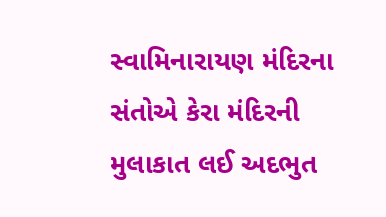સ્વામિનારાયણ મંદિરના સંતોએ કેરા મંદિરની મુલાકાત લઈ અદભુત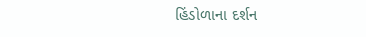હિંડોળાના દર્શન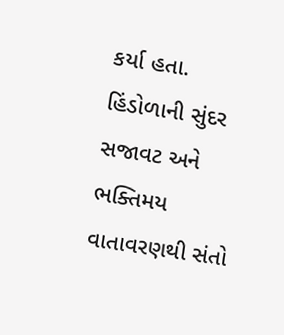કર્યા હતા. હિંડોળાની સુંદર સજાવટ અને ભક્તિમય વાતાવરણથી સંતો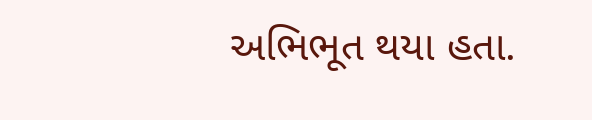અભિભૂત થયા હતા.